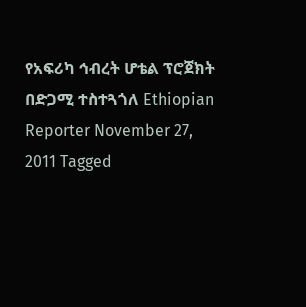የአፍሪካ ኅብረት ሆቴል ፕሮጀክት በድጋሚ ተስተጓጎለ Ethiopian Reporter November 27, 2011 Tagged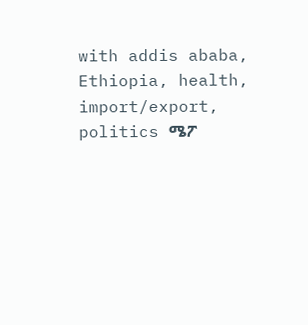with addis ababa, Ethiopia, health, import/export, politics ሜፖ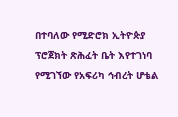በተባለው የሚድሮክ ኢትዮጵያ ፕሮጀክት ጽሕፈት ቤት እየተገነባ የሚገኘው የአፍሪካ ኅብረት ሆቴል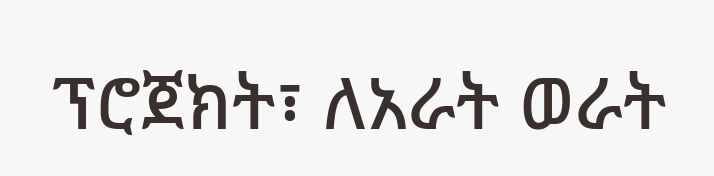ፕሮጀክት፣ ለአራት ወራት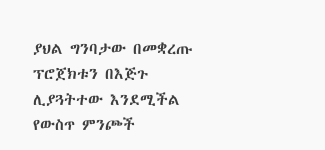ያህል ግንባታው በመቋረጡ ፕሮጀክቱን በእጅጉ ሊያጓትተው እንደሚችል የውስጥ ምንጮች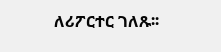ለሪፖርተር ገለጹ፡፡